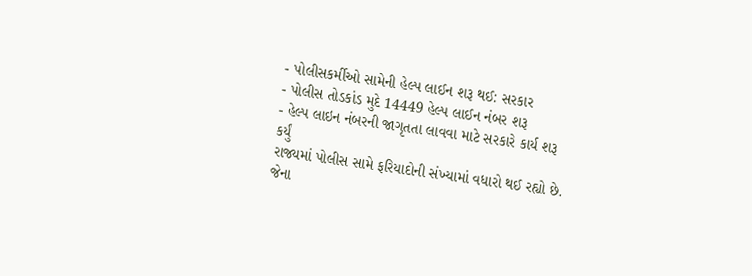- પોલીસકર્મીઓ સામેની હેલ્પ લાઈન શરૂ થઈ: સરકાર
- પોલીસ તોડકાંડ મુદે 14449 હેલ્પ લાઈન નંબર શરૂ
- હેલ્પ લાઇન નંબરની જાગૃતતા લાવવા માટે સરકારે કાર્ય શરૂ કર્યું
રાજ્યમાં પોલીસ સામે ફરિયાદોની સંખ્યામાં વધારો થઈ રહ્યો છે. જેના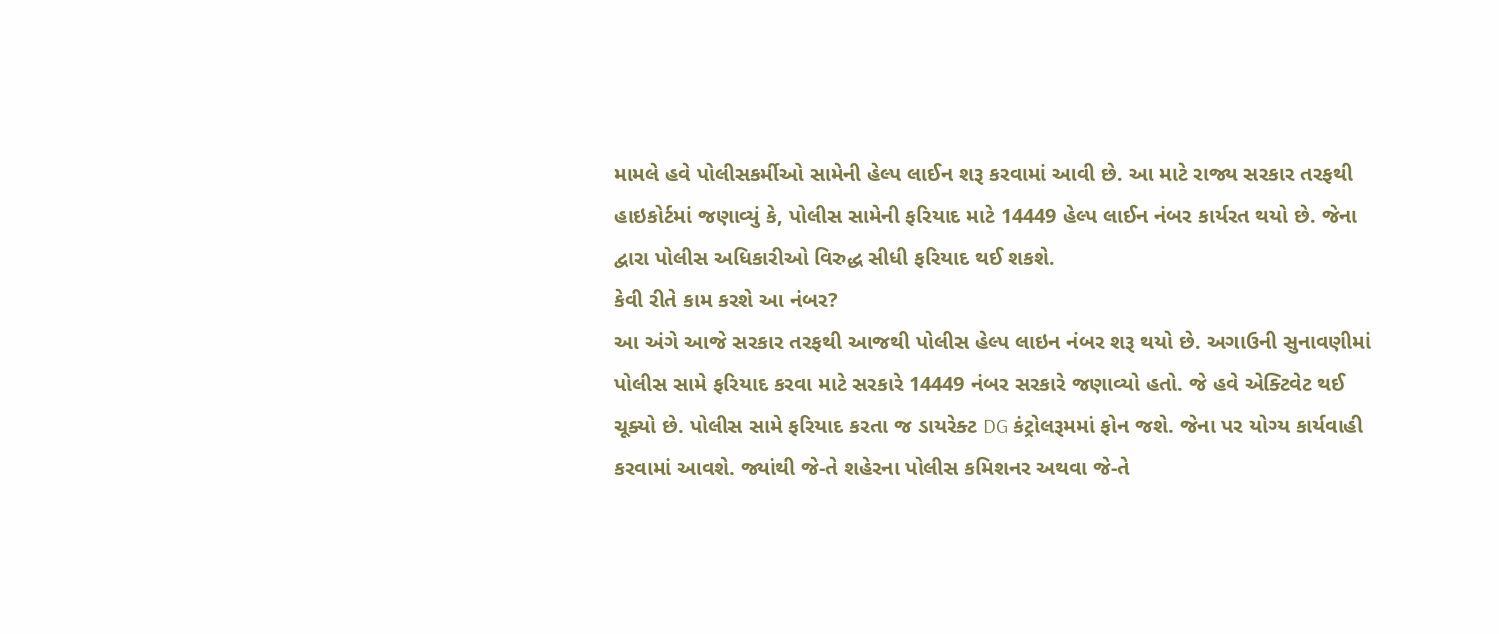મામલે હવે પોલીસકર્મીઓ સામેની હેલ્પ લાઈન શરૂ કરવામાં આવી છે. આ માટે રાજ્ય સરકાર તરફથી હાઇકોર્ટમાં જણાવ્યું કે, પોલીસ સામેની ફરિયાદ માટે 14449 હેલ્પ લાઈન નંબર કાર્યરત થયો છે. જેના દ્વારા પોલીસ અધિકારીઓ વિરુદ્ધ સીધી ફરિયાદ થઈ શકશે.
કેવી રીતે કામ કરશે આ નંબર?
આ અંગે આજે સરકાર તરફથી આજથી પોલીસ હેલ્પ લાઇન નંબર શરૂ થયો છે. અગાઉની સુનાવણીમાં પોલીસ સામે ફરિયાદ કરવા માટે સરકારે 14449 નંબર સરકારે જણાવ્યો હતો. જે હવે એક્ટિવેટ થઈ ચૂક્યો છે. પોલીસ સામે ફરિયાદ કરતા જ ડાયરેક્ટ DG કંટ્રોલરૂમમાં ફોન જશે. જેના પર યોગ્ય કાર્યવાહી કરવામાં આવશે. જ્યાંથી જે-તે શહેરના પોલીસ કમિશનર અથવા જે-તે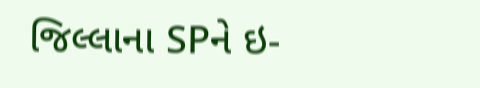જિલ્લાના SPને ઇ-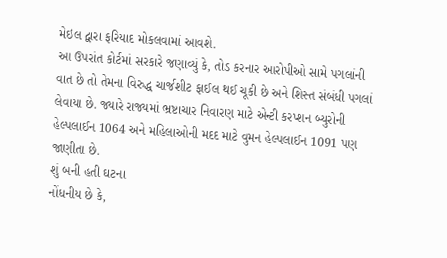મેઇલ દ્વારા ફરિયાદ મોકલવામાં આવશે.
આ ઉપરાંત કોર્ટમાં સરકારે જણાવ્યું કે, તોડ કરનાર આરોપીઓ સામે પગલાંની વાત છે તો તેમના વિરુદ્ધ ચાર્જશીટ ફાઈલ થઈ ચૂકી છે અને શિસ્ત સંબંધી પગલાં લેવાયા છે. જ્યારે રાજ્યમાં ભ્રષ્ટાચાર નિવારણ માટે એન્ટી કરપ્શન બ્યુરોની હેલ્પલાઈન 1064 અને મહિલાઓની મદદ માટે વુમન હેલ્પલાઈન 1091 પણ જાણીતા છે.
શું બની હતી ઘટના
નોંધનીય છે કે,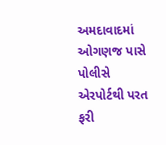અમદાવાદમાં ઓગણજ પાસે પોલીસે એરપોર્ટથી પરત ફરી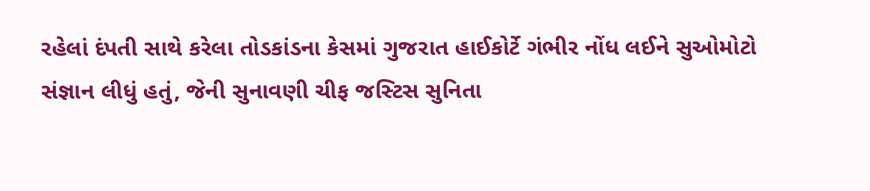રહેલાં દંપતી સાથે કરેલા તોડકાંડના કેસમાં ગુજરાત હાઈકોર્ટે ગંભીર નોંધ લઈને સુઓમોટો સંજ્ઞાન લીધું હતું, જેની સુનાવણી ચીફ જસ્ટિસ સુનિતા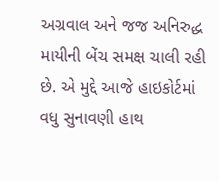અગ્રવાલ અને જજ અનિરુદ્ધ માયીની બેંચ સમક્ષ ચાલી રહી છે. એ મુદ્દે આજે હાઇકોર્ટમાં વધુ સુનાવણી હાથ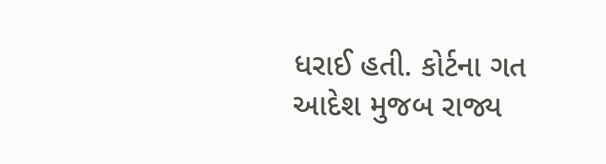ધરાઈ હતી. કોર્ટના ગત આદેશ મુજબ રાજ્ય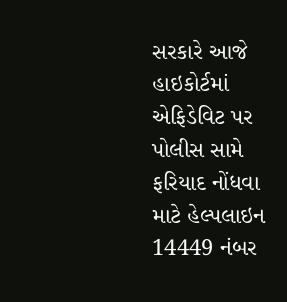સરકારે આજે હાઇકોર્ટમાં એફિડેવિટ પર પોલીસ સામે ફરિયાદ નોંધવા માટે હેલ્પલાઇન 14449 નંબર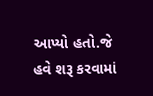આપ્યો હતો.જે હવે શરૂ કરવામાં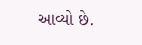આવ્યો છે.